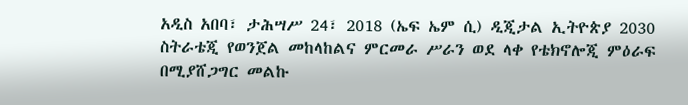አዲስ አበባ፣ ታሕሣሥ 24፣ 2018 (ኤፍ ኤም ሲ) ዲጂታል ኢትዮጵያ 2030 ስትራቴጂ የወንጀል መከላከልና ምርመራ ሥራን ወደ ላቀ የቴክኖሎጂ ምዕራፍ በሚያሸጋግር መልኩ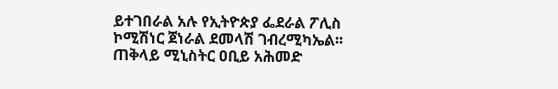ይተገበራል አሉ የኢትዮጵያ ፌደራል ፖሊስ ኮሚሽነር ጀነራል ደመላሽ ገብረሚካኤል፡፡
ጠቅላይ ሚኒስትር ዐቢይ አሕመድ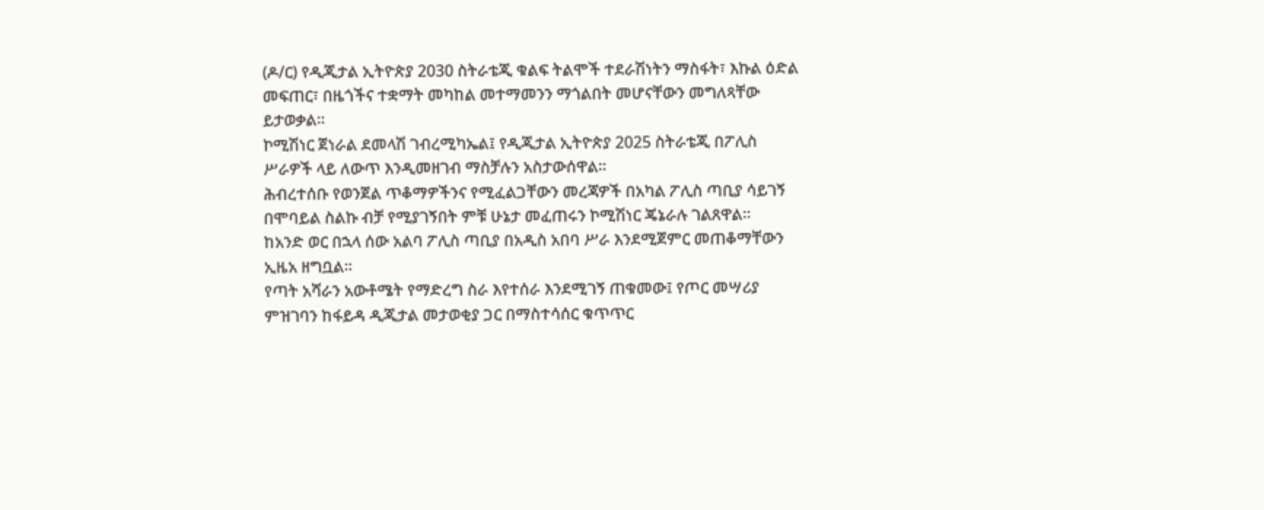(ዶ/ር) የዲጂታል ኢትዮጵያ 2030 ስትራቴጂ ቁልፍ ትልሞች ተደራሽነትን ማስፋት፣ እኩል ዕድል መፍጠር፣ በዜጎችና ተቋማት መካከል መተማመንን ማጎልበት መሆናቸውን መግለጻቸው ይታወቃል።
ኮሚሽነር ጀነራል ደመላሽ ገብረሚካኤል፤ የዲጂታል ኢትዮጵያ 2025 ስትራቴጂ በፖሊስ ሥራዎች ላይ ለውጥ እንዲመዘገብ ማስቻሉን አስታውሰዋል።
ሕብረተሰቡ የወንጀል ጥቆማዎችንና የሚፈልጋቸውን መረጃዎች በአካል ፖሊስ ጣቢያ ሳይገኝ በሞባይል ስልኩ ብቻ የሚያገኝበት ምቹ ሁኔታ መፈጠሩን ኮሚሽነር ጄኔራሉ ገልጸዋል።
ከአንድ ወር በኋላ ሰው አልባ ፖሊስ ጣቢያ በአዲስ አበባ ሥራ እንደሚጀምር መጠቆማቸውን ኢዜአ ዘግቧል።
የጣት አሻራን አውቶሜት የማድረግ ስራ እየተሰራ እንደሚገኝ ጠቁመው፤ የጦር መሣሪያ ምዝገባን ከፋይዳ ዲጂታል መታወቂያ ጋር በማስተሳሰር ቁጥጥር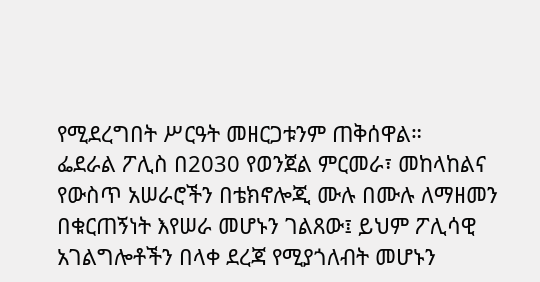የሚደረግበት ሥርዓት መዘርጋቱንም ጠቅሰዋል።
ፌደራል ፖሊስ በ2030 የወንጀል ምርመራ፣ መከላከልና የውስጥ አሠራሮችን በቴክኖሎጂ ሙሉ በሙሉ ለማዘመን በቁርጠኝነት እየሠራ መሆኑን ገልጸው፤ ይህም ፖሊሳዊ አገልግሎቶችን በላቀ ደረጃ የሚያጎለብት መሆኑን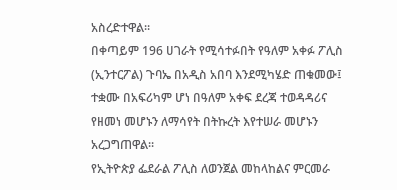አስረድተዋል።
በቀጣይም 196 ሀገራት የሚሳተፉበት የዓለም አቀፉ ፖሊስ (ኢንተርፖል) ጉባኤ በአዲስ አበባ እንደሚካሄድ ጠቁመው፤ ተቋሙ በአፍሪካም ሆነ በዓለም አቀፍ ደረጃ ተወዳዳሪና የዘመነ መሆኑን ለማሳየት በትኩረት እየተሠራ መሆኑን አረጋግጠዋል።
የኢትዮጵያ ፌደራል ፖሊስ ለወንጀል መከላከልና ምርመራ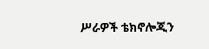ሥራዎች ቴክኖሎጂን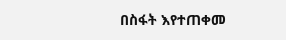በስፋት እየተጠቀመ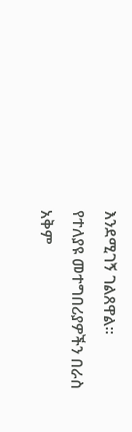እንደሚገኝ ገልጸዋል።
የተለያዩ መተግበሪያዎችን በራስ አቅም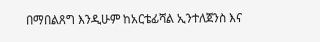በማበልጸግ እንዲሁም ከአርቴፊሻል ኢንተለጀንስ እና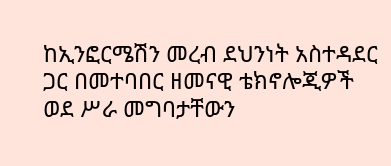ከኢንፎርሜሽን መረብ ደህንነት አስተዳደር ጋር በመተባበር ዘመናዊ ቴክኖሎጂዎች ወደ ሥራ መግባታቸውን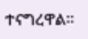ተናግረዋል።